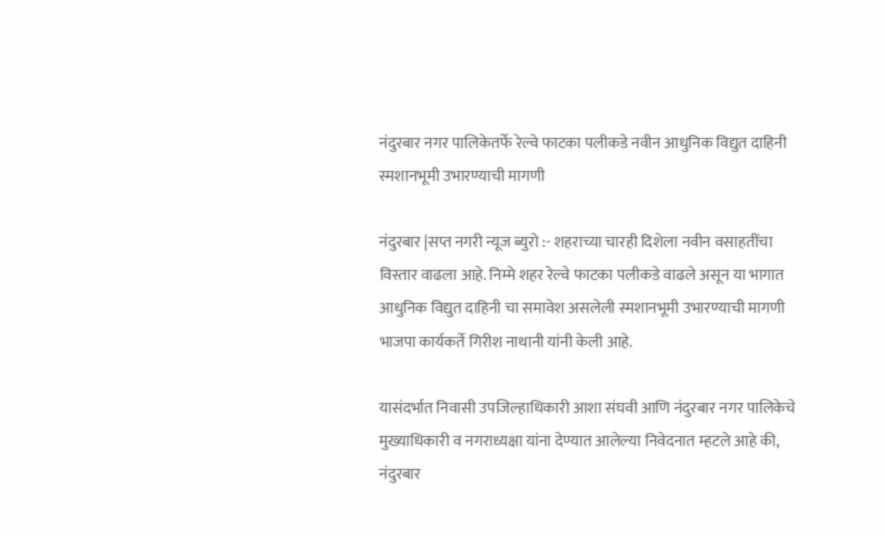नंदुरबार नगर पालिकेतर्फे रेल्वे फाटका पलीकडे नवीन आधुनिक विद्युत दाहिनी स्मशानभूमी उभारण्याची मागणी

नंदुरबार |सप्त नगरी न्यूज ब्युरो :- शहराच्या चारही दिशेला नवीन वसाहतींचा विस्तार वाढला आहे. निम्मे शहर रेल्वे फाटका पलीकडे वाढले असून या भागात आधुनिक विद्युत दाहिनी चा समावेश असलेली स्मशानभूमी उभारण्याची मागणी भाजपा कार्यकर्ते गिरीश नाथानी यांनी केली आहे.

यासंदर्भात निवासी उपजिल्हाधिकारी आशा संघवी आणि नंदुरबार नगर पालिकेचे मुख्याधिकारी व नगराध्यक्षा यांना देण्यात आलेल्या निवेदनात म्हटले आहे की, नंदुरबार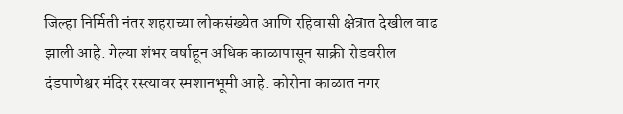जिल्हा निर्मिती नंतर शहराच्या लोकसंख्येत आणि रहिवासी क्षेत्रात देखील वाढ झाली आहे. गेल्या शंभर वर्षाहून अधिक काळापासून साक्री रोडवरील दंडपाणेश्वर मंदिर रस्त्यावर स्मशानभूमी आहे. कोरोना काळात नगर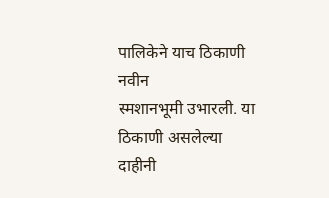पालिकेने याच ठिकाणी नवीन
स्मशानभूमी उभारली. या ठिकाणी असलेल्या दाहीनी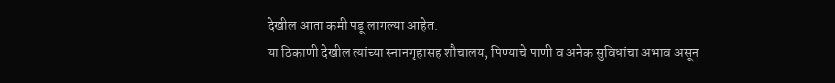देखील आता कमी पडू लागल्या आहेत.
या ठिकाणी देखील त्यांच्या स्नानगृहासह शौचालय, पिण्याचे पाणी व अनेक सुविधांचा अभाव असून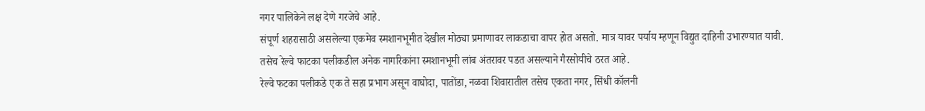नगर पालिकेने लक्ष देणे गरजेचे आहे.
संपूर्ण शहरासाठी असलेल्या एकमेव स्मशानभूमीत देखील मोठ्या प्रमाणावर लाकडाचा वापर होत असतो. मात्र यावर पर्याय म्हणून विद्युत दाहिनी उभारण्यात यावी. तसेच रेल्वे फाटका पलीकडील अनेक नागरिकांना स्मशानभूमी लांब अंतरावर पडत असल्याने गैरसोयीचे ठरत आहे.
रेल्वे फटका पलीकडे एक ते सहा प्रभाग असून वाघोदा, पातोंडा, नळवा शिवारातील तसेच एकता नगर, सिंधी कॉलनी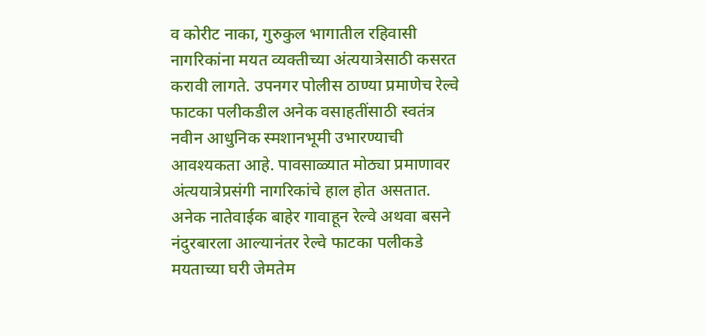व कोरीट नाका, गुरुकुल भागातील रहिवासी नागरिकांना मयत व्यक्तीच्या अंत्ययात्रेसाठी कसरत करावी लागते. उपनगर पोलीस ठाण्या प्रमाणेच रेल्वे फाटका पलीकडील अनेक वसाहतींसाठी स्वतंत्र नवीन आधुनिक स्मशानभूमी उभारण्याची आवश्यकता आहे. पावसाळ्यात मोठ्या प्रमाणावर अंत्ययात्रेप्रसंगी नागरिकांचे हाल होत असतात. अनेक नातेवाईक बाहेर गावाहून रेल्वे अथवा बसने नंदुरबारला आल्यानंतर रेल्वे फाटका पलीकडे मयताच्या घरी जेमतेम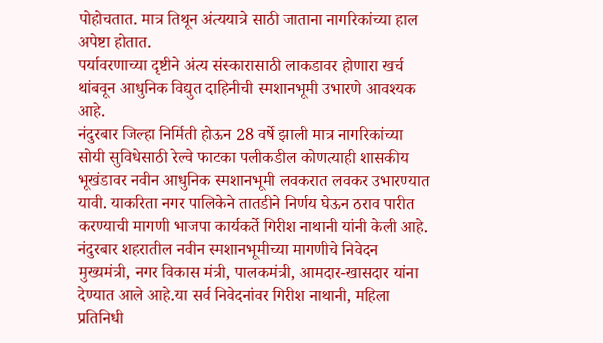पोहोचतात. मात्र तिथून अंत्ययात्रे साठी जाताना नागरिकांच्या हाल अपेष्टा होतात.
पर्यावरणाच्या दृष्टीने अंत्य संस्कारासाठी लाकडावर होणारा खर्च थांबवून आधुनिक विद्युत दाहिनीची स्मशानभूमी उभारणे आवश्यक आहे.
नंदुरबार जिल्हा निर्मिती होऊन 28 वर्षे झाली मात्र नागरिकांच्या सोयी सुविधेसाठी रेल्वे फाटका पलीकडील कोणत्याही शासकीय भूखंडावर नवीन आधुनिक स्मशानभूमी लवकरात लवकर उभारण्यात यावी. याकरिता नगर पालिकेने तातडीने निर्णय घेऊन ठराव पारीत करण्याची मागणी भाजपा कार्यकर्ते गिरीश नाथानी यांनी केली आहे.
नंदुरबार शहरातील नवीन स्मशानभूमीच्या मागणीचे निवेदन मुख्यमंत्री, नगर विकास मंत्री, पालकमंत्री, आमदार-खासदार यांना देण्यात आले आहे.या सर्व निवेदनांवर गिरीश नाथानी, महिला प्रतिनिधी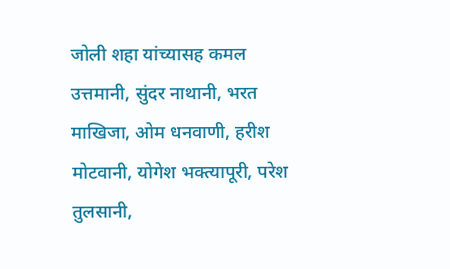जोली शहा यांच्यासह कमल उत्तमानी, सुंदर नाथानी, भरत माखिजा, ओम धनवाणी, हरीश मोटवानी, योगेश भक्त्यापूरी, परेश तुलसानी,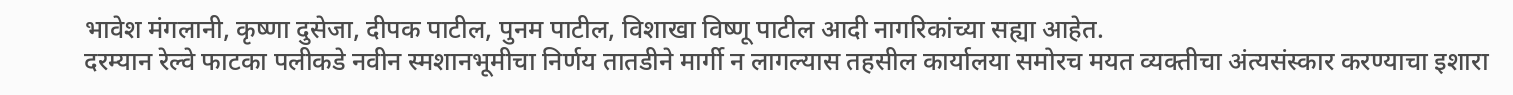भावेश मंगलानी, कृष्णा दुसेजा, दीपक पाटील, पुनम पाटील, विशाखा विष्णू पाटील आदी नागरिकांच्या सह्या आहेत.
दरम्यान रेल्वे फाटका पलीकडे नवीन स्मशानभूमीचा निर्णय तातडीने मार्गी न लागल्यास तहसील कार्यालया समोरच मयत व्यक्तीचा अंत्यसंस्कार करण्याचा इशारा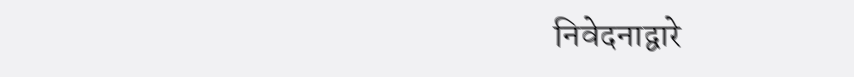निवेदनाद्वारे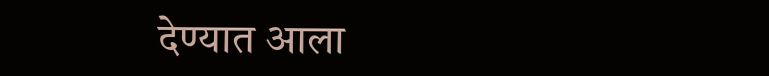देण्यात आला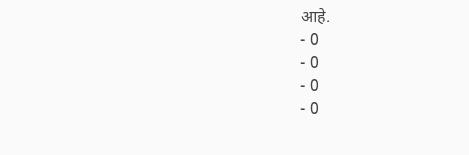आहे.
- 0
- 0
- 0
- 0